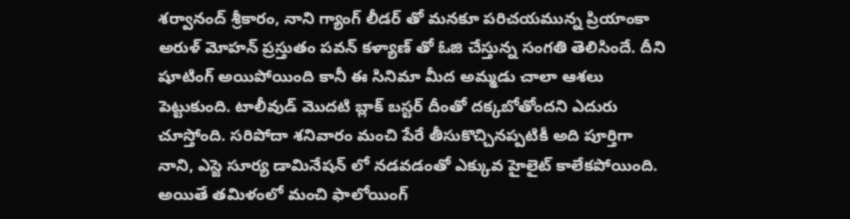శర్వానంద్ శ్రీకారం, నాని గ్యాంగ్ లీడర్ తో మనకూ పరిచయమున్న ప్రియాంకా అరుళ్ మోహన్ ప్రస్తుతం పవన్ కళ్యాణ్ తో ఓజి చేస్తున్న సంగతి తెలిసిందే. దీని షూటింగ్ అయిపోయింది కానీ ఈ సినిమా మీద అమ్మడు చాలా ఆశలు పెట్టుకుంది. టాలీవుడ్ మొదటి బ్లాక్ బస్టర్ దీంతో దక్కబోతోందని ఎదురు చూస్తోంది. సరిపోదా శనివారం మంచి పేరే తీసుకొచ్చినప్పటికీ అది పూర్తిగా నాని, ఎస్జె సూర్య డామినేషన్ లో నడవడంతో ఎక్కువ హైలైట్ కాలేకపోయింది. అయితే తమిళంలో మంచి ఫాలోయింగ్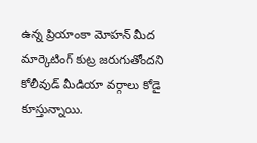ఉన్న ప్రియాంకా మోహన్ మీద మార్కెటింగ్ కుట్ర జరుగుతోందని కోలీవుడ్ మీడియా వర్గాలు కోడై కూస్తున్నాయి.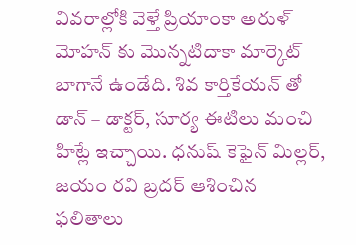వివరాల్లోకి వెళ్తే ప్రియాంకా అరుళ్ మోహన్ కు మొన్నటిదాకా మార్కెట్ బాగానే ఉండేది. శివ కార్తికేయన్ తో డాన్ – డాక్టర్, సూర్య ఈటిలు మంచి హిట్లే ఇచ్చాయి. ధనుష్ కెఫైన్ మిల్లర్, జయం రవి బ్రదర్ ఆశించిన ఫలితాలు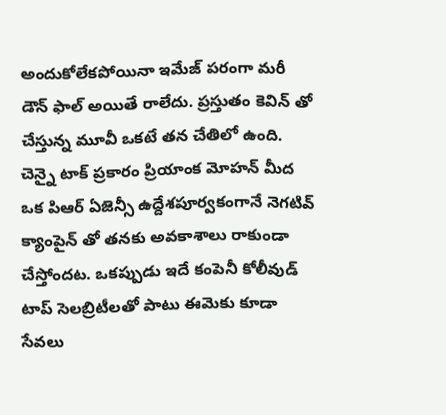అందుకోలేకపోయినా ఇమేజ్ పరంగా మరీ డౌన్ ఫాల్ అయితే రాలేదు. ప్రస్తుతం కెవిన్ తో చేస్తున్న మూవీ ఒకటే తన చేతిలో ఉంది. చెన్నై టాక్ ప్రకారం ప్రియాంక మోహన్ మీద ఒక పిఆర్ ఏజెన్సీ ఉద్దేశపూర్వకంగానే నెగటివ్ క్యాంపైన్ తో తనకు అవకాశాలు రాకుండా చేస్తోందట. ఒకప్పుడు ఇదే కంపెనీ కోలీవుడ్ టాప్ సెలబ్రిటీలతో పాటు ఈమెకు కూడా సేవలు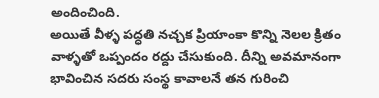అందించింది.
అయితే వీళ్ళ పద్ధతి నచ్చక ప్రియాంకా కొన్ని నెలల క్రితం వాళ్ళతో ఒప్పందం రద్దు చేసుకుంది. దీన్ని అవమానంగా భావించిన సదరు సంస్థ కావాలనే తన గురించి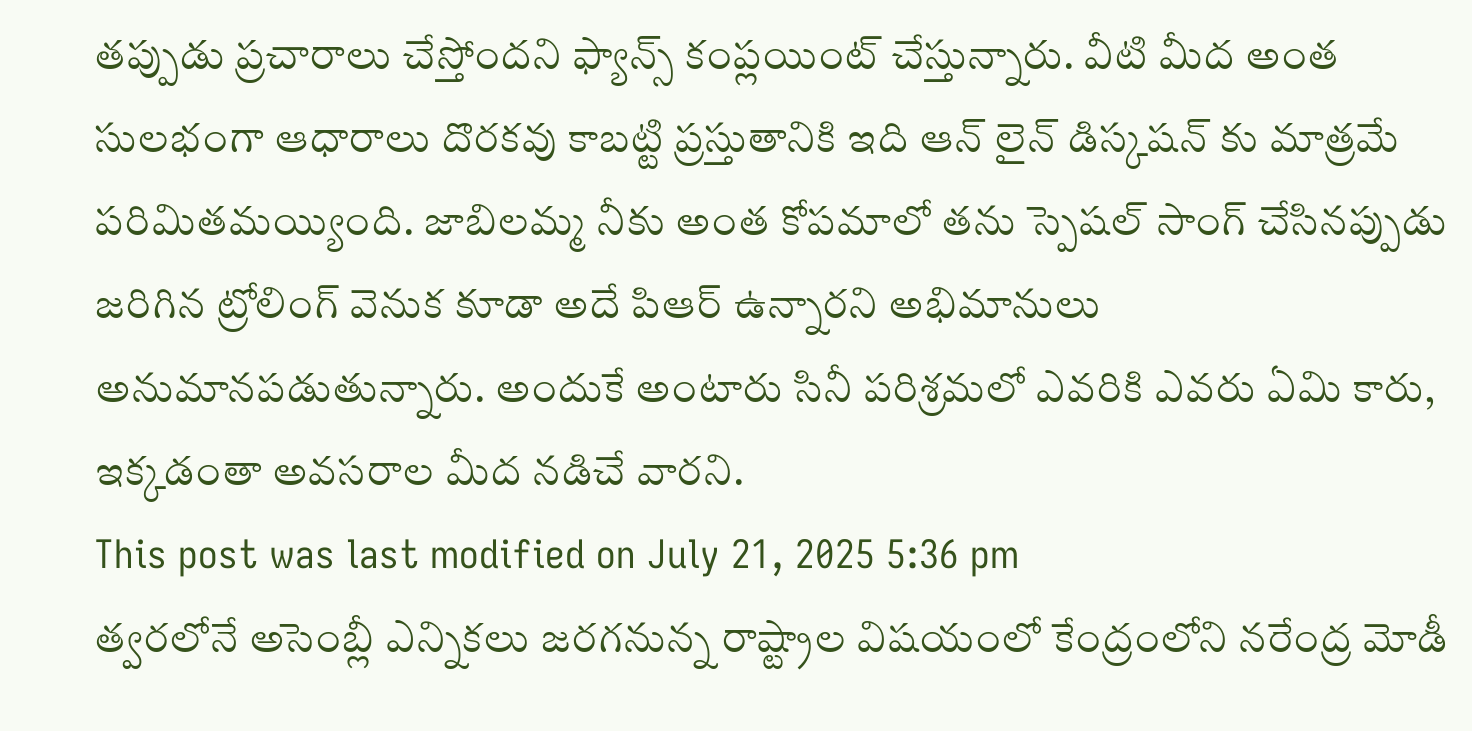తప్పుడు ప్రచారాలు చేస్తోందని ఫ్యాన్స్ కంప్లయింట్ చేస్తున్నారు. వీటి మీద అంత సులభంగా ఆధారాలు దొరకవు కాబట్టి ప్రస్తుతానికి ఇది ఆన్ లైన్ డిస్కషన్ కు మాత్రమే పరిమితమయ్యింది. జాబిలమ్మ నీకు అంత కోపమాలో తను స్పెషల్ సాంగ్ చేసినప్పుడు జరిగిన ట్రోలింగ్ వెనుక కూడా అదే పిఆర్ ఉన్నారని అభిమానులు అనుమానపడుతున్నారు. అందుకే అంటారు సినీ పరిశ్రమలో ఎవరికి ఎవరు ఏమి కారు, ఇక్కడంతా అవసరాల మీద నడిచే వారని.
This post was last modified on July 21, 2025 5:36 pm
త్వరలోనే అసెంబ్లీ ఎన్నికలు జరగనున్న రాష్ట్రాల విషయంలో కేంద్రంలోని నరేంద్ర మోడీ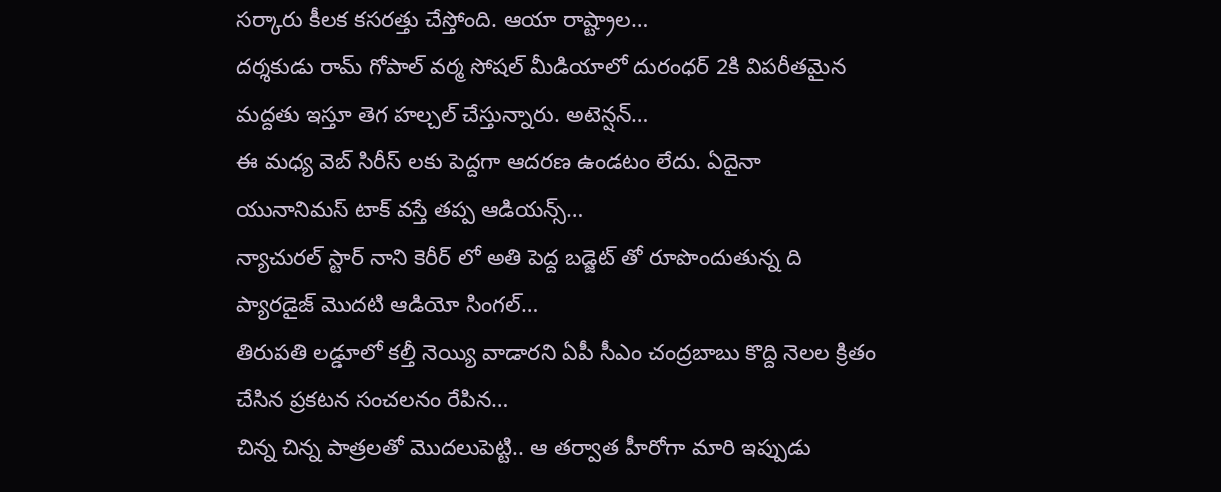సర్కారు కీలక కసరత్తు చేస్తోంది. ఆయా రాష్ట్రాల…
దర్శకుడు రామ్ గోపాల్ వర్మ సోషల్ మీడియాలో దురంధర్ 2కి విపరీతమైన మద్దతు ఇస్తూ తెగ హల్చల్ చేస్తున్నారు. అటెన్షన్…
ఈ మధ్య వెబ్ సిరీస్ లకు పెద్దగా ఆదరణ ఉండటం లేదు. ఏదైనా యునానిమస్ టాక్ వస్తే తప్ప ఆడియన్స్…
న్యాచురల్ స్టార్ నాని కెరీర్ లో అతి పెద్ద బడ్జెట్ తో రూపొందుతున్న ది ప్యారడైజ్ మొదటి ఆడియో సింగల్…
తిరుపతి లడ్డూలో కల్తీ నెయ్యి వాడారని ఏపీ సీఎం చంద్రబాబు కొద్ది నెలల క్రితం చేసిన ప్రకటన సంచలనం రేపిన…
చిన్న చిన్న పాత్రలతో మొదలుపెట్టి.. ఆ తర్వాత హీరోగా మారి ఇప్పుడు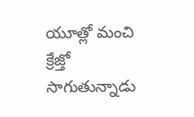యూత్లో మంచి క్రేజ్తో సాగుతున్నాడు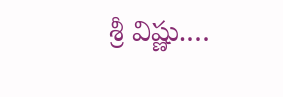శ్రీ విష్ణు.…